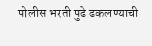पोलीस भरती पुढे ढकलण्याची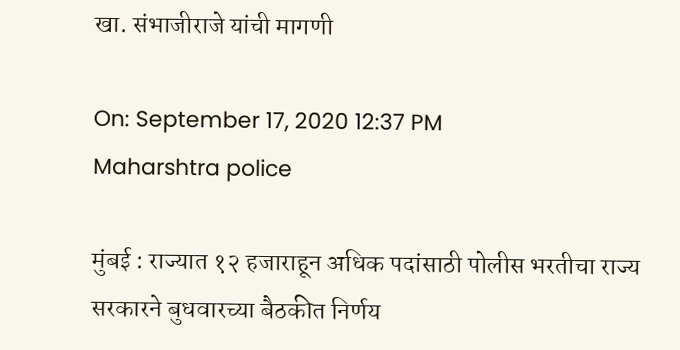खा. संभाजीराजे यांची मागणी

On: September 17, 2020 12:37 PM
Maharshtra police

मुंबई : राज्यात १२ हजाराहून अधिक पदांसाठी पोलीस भरतीचा राज्य सरकारने बुधवारच्या बैठकीत निर्णय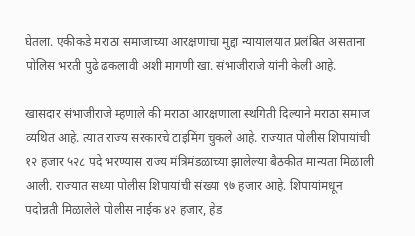घेतला. एकीकडे मराठा समाजाच्या आरक्षणाचा मुद्दा न्यायालयात प्रलंबित असताना पोलिस भरती पुढे ढकलावी अशी मागणी खा. संभाजीराजे यांनी केली आहे.

खासदार संभाजीराजे म्हणाले की मराठा आरक्षणाला स्थगिती दिल्याने मराठा समाज व्यथित आहे. त्यात राज्य सरकारचे टाइमिंग चुकले आहे. राज्यात पोलीस शिपायांची १२ हजार ५२८ पदे भरण्यास राज्य मंत्रिमंडळाच्या झालेल्या बैठकीत मान्यता मिळाली आली. राज्यात सध्या पोलीस शिपायांची संख्या ९७ हजार आहे. शिपायांमधून पदोन्नती मिळालेले पोलीस नाईक ४२ हजार, हेड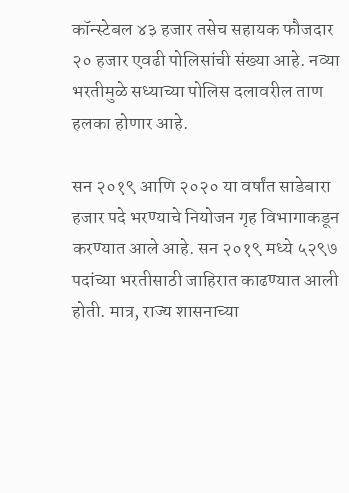कॉन्स्टेबल ४३ हजार तसेच सहायक फौजदार २० हजार एवढी पोलिसांची संख्या आहे. नव्या भरतीमुळे सध्याच्या पोलिस दलावरील ताण हलका होणार आहे.

सन २०१९ आणि २०२० या वर्षांत साडेबारा हजार पदे भरण्याचे नियोजन गृह विभागाकडून करण्यात आले आहे. सन २०१९ मध्ये ५२९७ पदांच्या भरतीसाठी जाहिरात काढण्यात आली होती. मात्र, राज्य शासनाच्या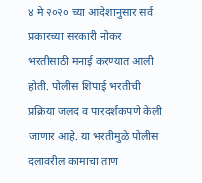४ मे २०२० च्या आदेशानुसार सर्व प्रकारच्या सरकारी नोकर भरतीसाठी मनाई करण्यात आली होती. पोलीस शिपाई भरतीची प्रक्रिया जलद व पारदर्शकपणे केली जाणार आहे. या भरतीमुळे पोलीस दलावरील कामाचा ताण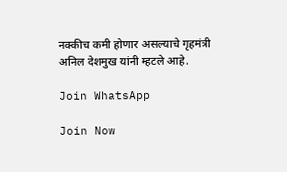नक्कीच कमी होणार असल्याचे गृहमंत्री अनिल देशमुख यांनी म्हटले आहे.

Join WhatsApp

Join Now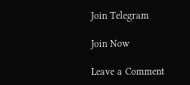Join Telegram

Join Now

Leave a Comment